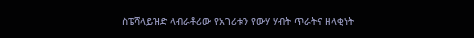ስፔሻላይዝድ ላብራቶሪው የአገሪቱን የውሃ ሃብት ጥራትና ዘላቂነት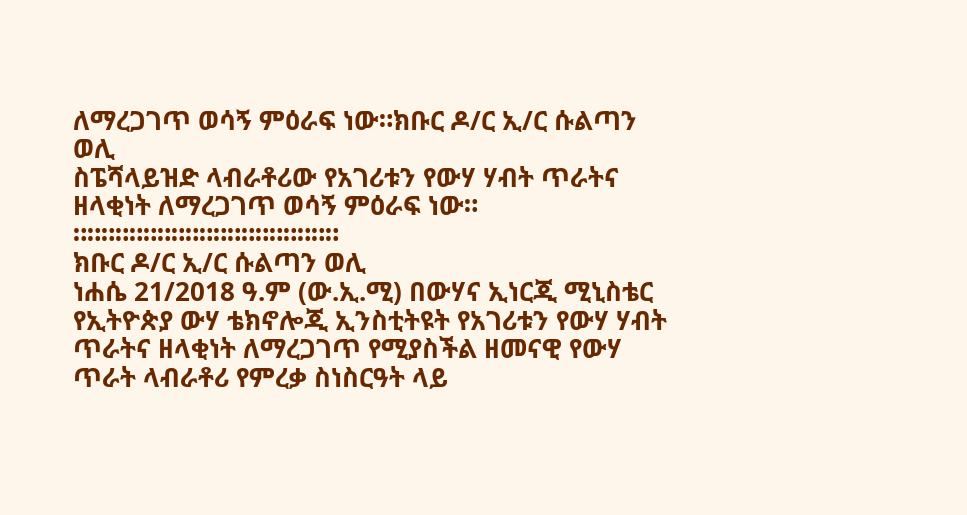ለማረጋገጥ ወሳኝ ምዕራፍ ነው።ክቡር ዶ/ር ኢ/ር ሱልጣን ወሊ
ስፔሻላይዝድ ላብራቶሪው የአገሪቱን የውሃ ሃብት ጥራትና ዘላቂነት ለማረጋገጥ ወሳኝ ምዕራፍ ነው።
።።።።።።።።።።።።።።።።።።።
ክቡር ዶ/ር ኢ/ር ሱልጣን ወሊ
ነሐሴ 21/2018 ዓ.ም (ው.ኢ.ሚ) በውሃና ኢነርጂ ሚኒስቴር የኢትዮጵያ ውሃ ቴክኖሎጂ ኢንስቲትዩት የአገሪቱን የውሃ ሃብት ጥራትና ዘላቂነት ለማረጋገጥ የሚያስችል ዘመናዊ የውሃ ጥራት ላብራቶሪ የምረቃ ስነስርዓት ላይ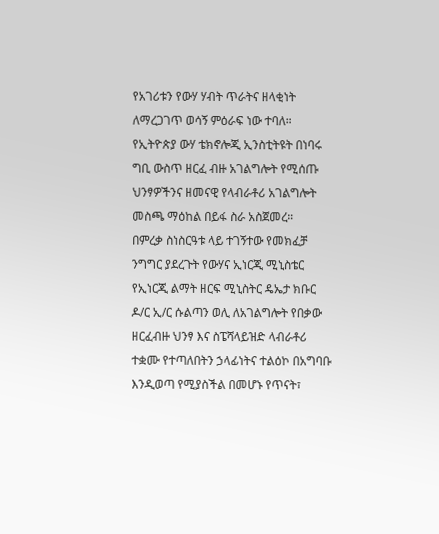የአገሪቱን የውሃ ሃብት ጥራትና ዘላቂነት ለማረጋገጥ ወሳኝ ምዕራፍ ነው ተባለ።
የኢትዮጵያ ውሃ ቴክኖሎጂ ኢንስቲትዩት በነባሩ ግቢ ውስጥ ዘርፈ ብዙ አገልግሎት የሚሰጡ ህንፃዎችንና ዘመናዊ የላብራቶሪ አገልግሎት መስጫ ማዕከል በይፋ ስራ አስጀመረ።
በምረቃ ስነስርዓቱ ላይ ተገኝተው የመክፈቻ ንግግር ያደረጉት የውሃና ኢነርጂ ሚኒስቴር የኢነርጂ ልማት ዘርፍ ሚኒስትር ዴኤታ ክቡር ዶ/ር ኢ/ር ሱልጣን ወሊ ለአገልግሎት የበቃው ዘርፈብዙ ህንፃ እና ስፔሻላይዝድ ላብራቶሪ ተቋሙ የተጣለበትን ኃላፊነትና ተልዕኮ በአግባቡ እንዲወጣ የሚያስችል በመሆኑ የጥናት፣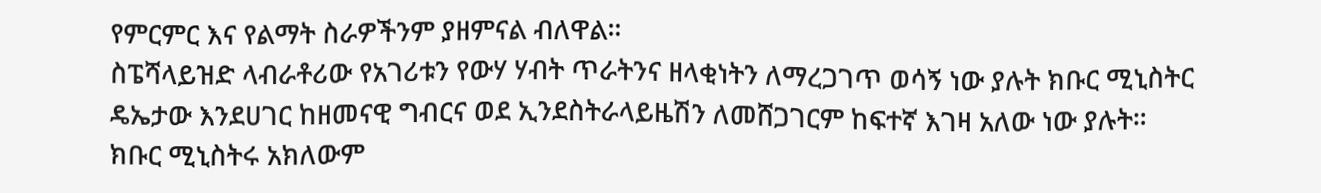የምርምር እና የልማት ስራዎችንም ያዘምናል ብለዋል።
ስፔሻላይዝድ ላብራቶሪው የአገሪቱን የውሃ ሃብት ጥራትንና ዘላቂነትን ለማረጋገጥ ወሳኝ ነው ያሉት ክቡር ሚኒስትር ዴኤታው እንደሀገር ከዘመናዊ ግብርና ወደ ኢንደስትራላይዜሽን ለመሸጋገርም ከፍተኛ እገዛ አለው ነው ያሉት።
ክቡር ሚኒስትሩ አክለውም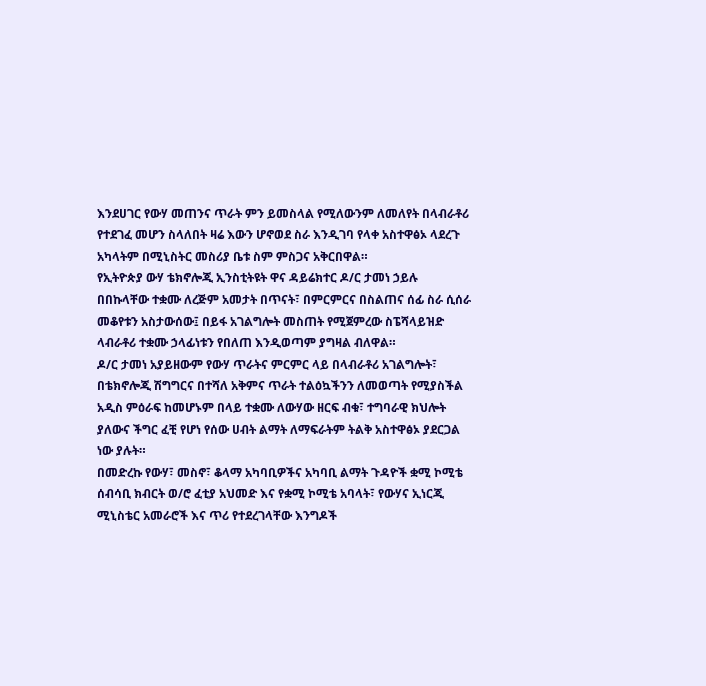እንደሀገር የውሃ መጠንና ጥራት ምን ይመስላል የሚለውንም ለመለየት በላብራቶሪ የተደገፈ መሆን ስላለበት ዛሬ እውን ሆኖወደ ስራ እንዲገባ የላቀ አስተዋፅኦ ላደረጉ አካላትም በሚኒስትር መስሪያ ቤቱ ስም ምስጋና አቅርበዋል።
የኢትዮጵያ ውሃ ቴክኖሎጂ ኢንስቲትዩት ዋና ዳይሬክተር ዶ/ር ታመነ ኃይሉ በበኩላቸው ተቋሙ ለረጅም አመታት በጥናት፣ በምርምርና በስልጠና ሰፊ ስራ ሲሰራ መቆየቱን አስታውሰው፤ በይፋ አገልግሎት መስጠት የሚጀምረው ስፔሻላይዝድ ላብራቶሪ ተቋሙ ኃላፊነቱን የበለጠ እንዲወጣም ያግዛል ብለዋል።
ዶ/ር ታመነ አያይዘውም የውሃ ጥራትና ምርምር ላይ በላብራቶሪ አገልግሎት፣ በቴክኖሎጂ ሽግግርና በተሻለ አቅምና ጥራት ተልዕኳችንን ለመወጣት የሚያስችል አዲስ ምዕራፍ ከመሆኑም በላይ ተቋሙ ለውሃው ዘርፍ ብቁ፣ ተግባራዊ ክህሎት ያለውና ችግር ፈቺ የሆነ የሰው ሀብት ልማት ለማፍራትም ትልቅ አስተዋፅኦ ያደርጋል ነው ያሉት።
በመድረኩ የውሃ፣ መስኖ፣ ቆላማ አካባቢዎችና አካባቢ ልማት ጉዳዮች ቋሚ ኮሚቴ ሰብሳቢ ክብርት ወ/ሮ ፈቲያ አህመድ እና የቋሚ ኮሚቴ አባላት፣ የውሃና ኢነርጂ ሚኒስቴር አመራሮች እና ጥሪ የተደረገላቸው እንግዶች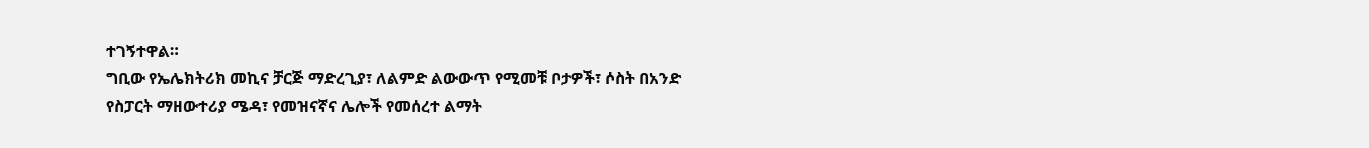ተገኝተዋል።
ግቢው የኤሌክትሪክ መኪና ቻርጅ ማድረጊያ፣ ለልምድ ልውውጥ የሚመቹ ቦታዎች፣ ሶስት በአንድ የስፓርት ማዘውተሪያ ሜዳ፣ የመዝናኛና ሌሎች የመሰረተ ልማት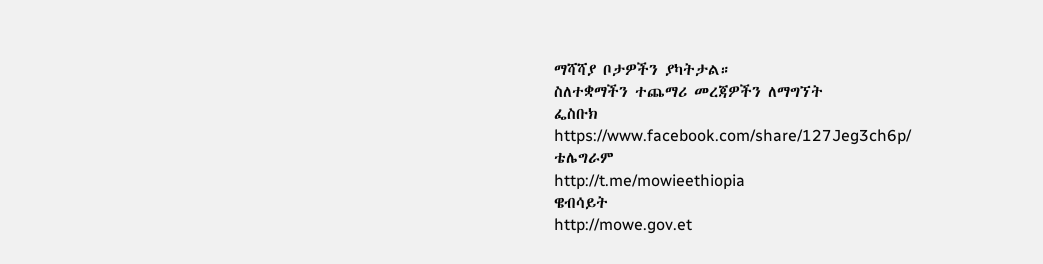ማሻሻያ ቦታዎችን ያካትታል።
ስለተቋማችን ተጨማሪ መረጃዎችን ለማግኘት
ፌስቡክ
https://www.facebook.com/share/127Jeg3ch6p/
ቴሌግራም
http://t.me/mowieethiopia
ዌብሳይት
http://mowe.gov.et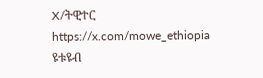X/ትዊተር
https://x.com/mowe_ethiopia
ዩቱዩብ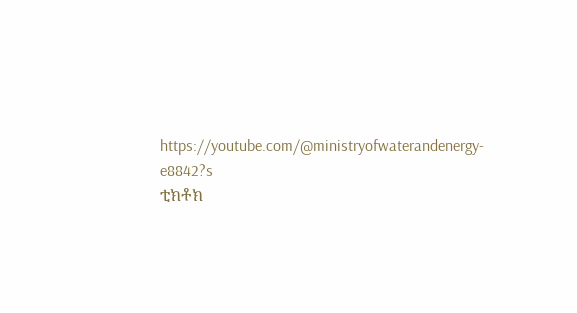https://youtube.com/@ministryofwaterandenergy-e8842?s
ቲክቶክ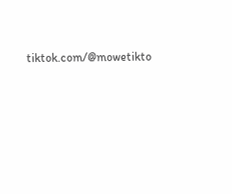tiktok.com/@mowetikto